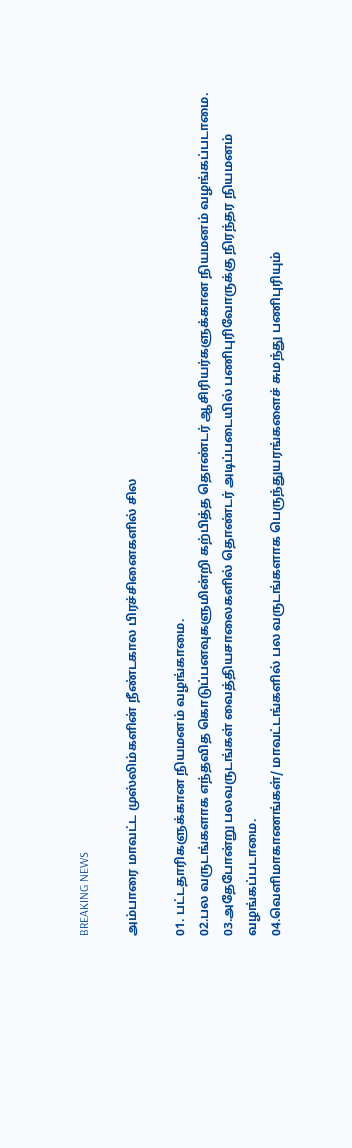BREAKING NEWS

அம்பாரை மாவட்ட முஸ்லிம்களின் நீண்டகால பிரச்சினைகளில் சில

01. பட்டதாரிகளுக்கான நியமனம் வழங்காமை.
02.பல வருடங்களாக எந்தவித கொடுப்பனவுகளுமின்றி கற்பித்த தொண்டர் ஆசிரியர்களுக்கான நியமனம் வழங்கப்படாமை.
03.அதேபோன்று பலவருடங்கள் வைத்தியசாலைகளில் தொண்டர் அடிப்படையில் பணிபுரிவோருக்கு நிரந்தர நியமனம் வழங்கப்படாமை.
04.வெளிமாகாணங்கள்/ மாவட்டங்களில் பல வருடங்களாக பெருந்துயரங்களைச் சுமந்து பணிபுரியும்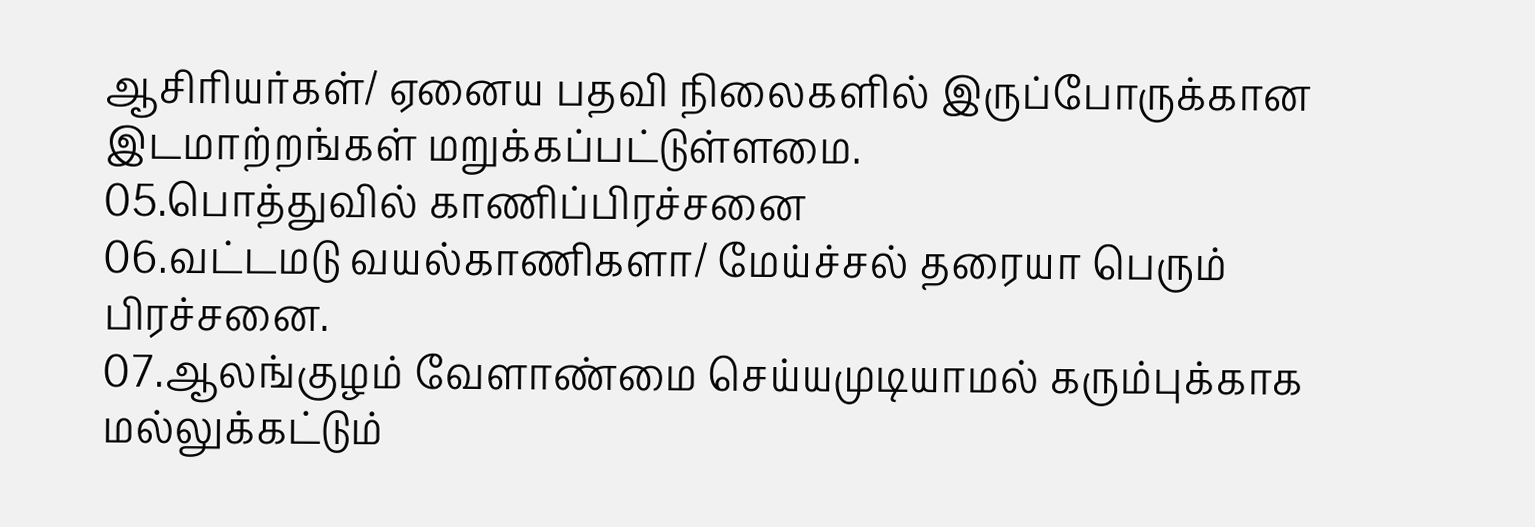ஆசிரியர்கள்/ ஏனைய பதவி நிலைகளில் இருப்போருக்கான இடமாற்றங்கள் மறுக்கப்பட்டுள்ளமை.
05.பொத்துவில் காணிப்பிரச்சனை
06.வட்டமடு வயல்காணிகளா/ மேய்ச்சல் தரையா பெரும் பிரச்சனை.
07.ஆலங்குழம் வேளாண்மை செய்யமுடியாமல் கரும்புக்காக மல்லுக்கட்டும்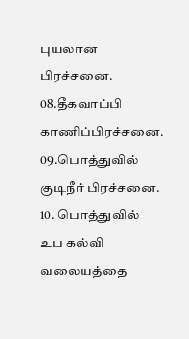புயலான பிரச்சனை.
08.தீகவாப்பி காணிப்பிரச்சனை.
09.பொத்துவில் குடிநீர் பிரச்சனை.
10. பொத்துவில் உப கல்வி வலையத்தை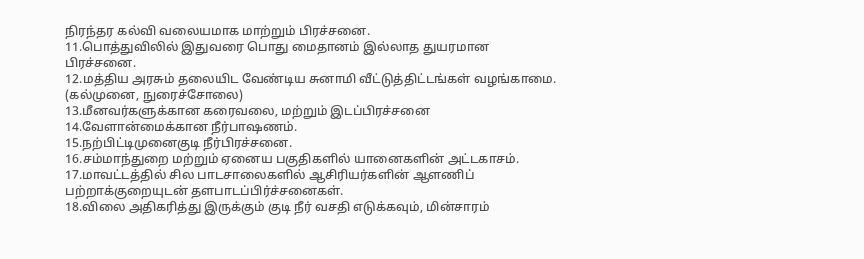நிரந்தர கல்வி வலையமாக மாற்றும் பிரச்சனை.
11.பொத்துவிலில் இதுவரை பொது மைதானம் இல்லாத துயரமான பிரச்சனை.
12.மத்திய அரசும் தலையிட வேண்டிய சுனாமி வீட்டுத்திட்டங்கள் வழங்காமை. (கல்முனை, நுரைச்சோலை)
13.மீனவர்களுக்கான கரைவலை, மற்றும் இடப்பிரச்சனை
14.வேளான்மைக்கான நீர்பாஷணம்.
15.நற்பிட்டிமுனைகுடி நீர்பிரச்சனை.
16.சம்மாந்துறை மற்றும் ஏனைய பகுதிகளில் யானைகளின் அட்டகாசம்.
17.மாவட்டத்தில் சில பாடசாலைகளில் ஆசிரியர்களின் ஆளணிப் பற்றாக்குறையுடன் தளபாடப்பிர்ச்சனைகள்.
18.விலை அதிகரித்து இருக்கும் குடி நீர் வசதி எடுக்கவும், மின்சாரம்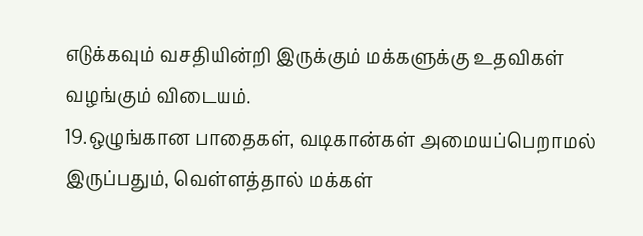எடுக்கவும் வசதியின்றி இருக்கும் மக்களுக்கு உதவிகள் வழங்கும் விடையம்.
19.ஒழுங்கான பாதைகள், வடிகான்கள் அமையப்பெறாமல் இருப்பதும், வெள்ளத்தால் மக்கள்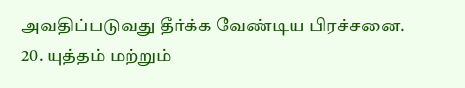அவதிப்படுவது தீர்க்க வேண்டிய பிரச்சனை.
20. யுத்தம் மற்றும்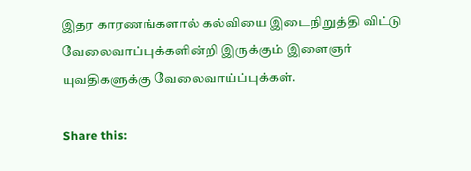இதர காரணங்களால் கல்வியை இடைநிறுத்தி விட்டு வேலைவாப்புக்களின்றி இருக்கும் இளைஞர் யுவதிகளுக்கு வேலைவாய்ப்புக்கள்.

Share this: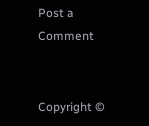Post a Comment


Copyright ©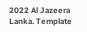2022 Al Jazeera Lanka. Template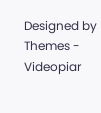Designed by Themes - Videopiar